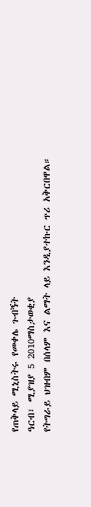የጠቅላይ ሚኒስትሩ የመቀሌ ጉብኝት
ዓርብ፣ ሚያዝያ 5 2010ማስታወቂያ
የትግራይ ህዝብም በሰላም እና ልማት ላይ እንዲያተኩር ጥሪ አቅርበዋል።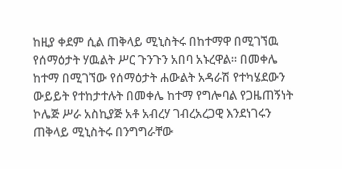ከዚያ ቀደም ሲል ጠቅላይ ሚኒስትሩ በከተማዋ በሚገኘዉ የሰማዕታት ሃዉልት ሥር ጉንጉን አበባ አኑረዋል። በመቀሌ ከተማ በሚገኘው የሰማዕታት ሐውልት አዳራሽ የተካሄደውን ውይይት የተከታተሉት በመቀሌ ከተማ የግሎባል የጋዜጠኝነት ኮሌጅ ሥራ አስኪያጅ አቶ አብረሃ ገብረአረጋዊ እንደነገሩን ጠቅላይ ሚኒስትሩ በንግግራቸው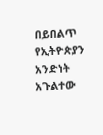በይበልጥ የኢትዮጵያን አንድነት አጉልተው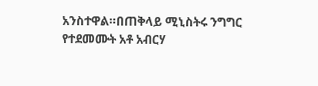አንስተዋል።በጠቅላይ ሚኒስትሩ ንግግር የተደመሙት አቶ አብርሃ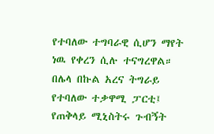የተባለው ተግባራዊ ሲሆን ማየት ነዉ የቀረን ሲሉ ተናግረዋል። በሌላ በኩል አረና ትግራይ የተባለው ተቃዋሚ ፓርቲ፤ የጠቅላይ ሚኒስትሩ ጉብኝት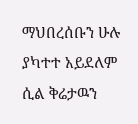ማህበረሰቡን ሁሉ ያካተተ አይደለም ሲል ቅሬታዉን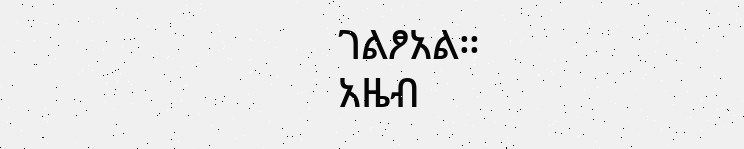ገልፆአል።
አዜብ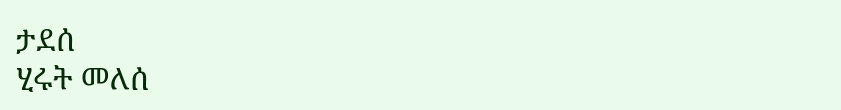ታደሰ
ሂሩት መለሰ